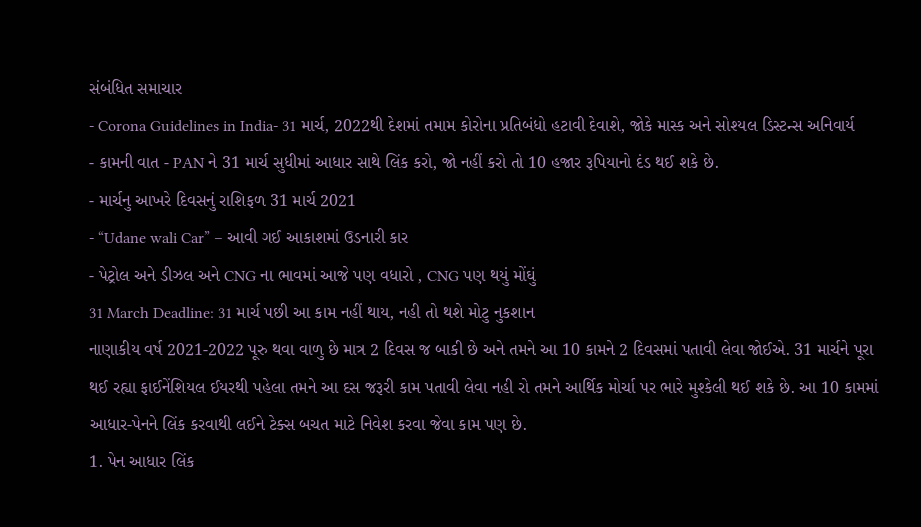સંબંધિત સમાચાર
- Corona Guidelines in India- 31 માર્ચ, 2022થી દેશમાં તમામ કોરોના પ્રતિબંધો હટાવી દેવાશે, જોકે માસ્ક અને સોશ્યલ ડિસ્ટન્સ અનિવાર્ય
- કામની વાત - PAN ને 31 માર્ચ સુધીમાં આધાર સાથે લિંક કરો, જો નહીં કરો તો 10 હજાર રૂપિયાનો દંડ થઈ શકે છે.
- માર્ચનુ આખરે દિવસનું રાશિફળ 31 માર્ચ 2021
- “Udane wali Car” – આવી ગઈ આકાશમાં ઉડનારી કાર
- પેટ્રોલ અને ડીઝલ અને CNG ના ભાવમાં આજે પણ વધારો , CNG પણ થયું મોંઘું
31 March Deadline: 31 માર્ચ પછી આ કામ નહીં થાય, નહી તો થશે મોટુ નુકશાન
નાણાકીય વર્ષ 2021-2022 પૂરુ થવા વાળુ છે માત્ર 2 દિવસ જ બાકી છે અને તમને આ 10 કામને 2 દિવસમાં પતાવી લેવા જોઈએ. 31 માર્ચને પૂરા થઈ રહ્યા ફાઈનેંશિયલ ઈયરથી પહેલા તમને આ દસ જરૂરી કામ પતાવી લેવા નહી રો તમને આર્થિક મોર્ચા પર ભારે મુશ્કેલી થઈ શકે છે. આ 10 કામમાં આધાર-પેનને લિંક કરવાથી લઈને ટેક્સ બચત માટે નિવેશ કરવા જેવા કામ પણ છે.
1. પેન આધાર લિંક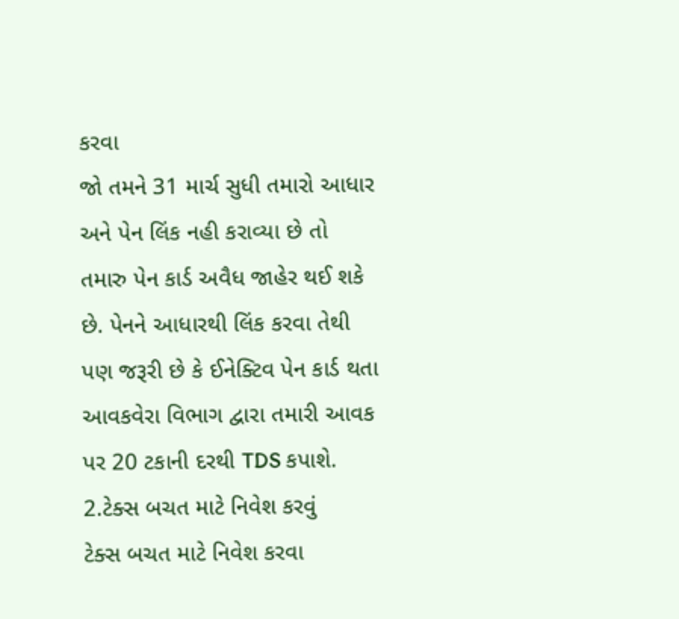કરવા
જો તમને 31 માર્ચ સુધી તમારો આધાર અને પેન લિંક નહી કરાવ્યા છે તો તમારુ પેન કાર્ડ અવૈધ જાહેર થઈ શકે છે. પેનને આધારથી લિંક કરવા તેથી પણ જરૂરી છે કે ઈનેક્ટિવ પેન કાર્ડ થતા આવકવેરા વિભાગ દ્વારા તમારી આવક પર 20 ટકાની દરથી TDS કપાશે.
2.ટેક્સ બચત માટે નિવેશ કરવું
ટેક્સ બચત માટે નિવેશ કરવા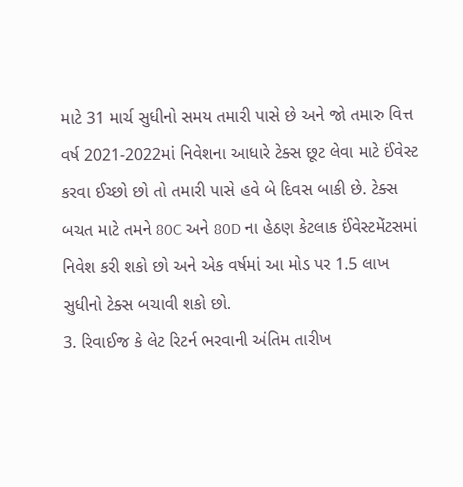માટે 31 માર્ચ સુધીનો સમય તમારી પાસે છે અને જો તમારુ વિત્ત વર્ષ 2021-2022માં નિવેશના આધારે ટેક્સ છૂટ લેવા માટે ઈંવેસ્ટ કરવા ઈચ્છો છો તો તમારી પાસે હવે બે દિવસ બાકી છે. ટેક્સ બચત માટે તમને 80C અને 80D ના હેઠણ કેટલાક ઈંવેસ્ટમેંટસમાં નિવેશ કરી શકો છો અને એક વર્ષમાં આ મોડ પર 1.5 લાખ સુધીનો ટેક્સ બચાવી શકો છો.
3. રિવાઈજ કે લેટ રિટર્ન ભરવાની અંતિમ તારીખ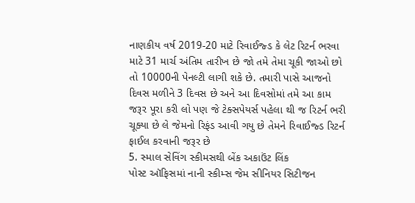નાણકીય વર્ષ 2019-20 માટે રિવાઈજ્ડ કે લેટ રિટર્ન ભરવા માટે 31 માર્ચ અંતિમ તારીખ છે જો તમે તેમા ચૂકી જાઓ છો તો 10000ની પેનલ્ટી લાગી શકે છે. તમારી પાસે આજનો દિવસ મળીને 3 દિવસ છે અને આ દિવસોમાં તમે આ કામ જરૂર પૂરા કરી લો પણ જે ટેક્સપેયર્સ પહેલા થી જ રિટર્ન ભરી ચૂક્યા છે લે જેમનો રિફંડ આવી ગયુ છે તેમને રિવાઈજ્ડ રિટર્ન ફાઈલ કરવાની જરૂર છે
5. સ્માલ સેવિંગ સ્કીમસથી બેંક અકાઉંટ લિંક
પોસ્ટ ઑફિસમાં નાની સ્કીમ્સ જેમ સીનિયર સિટીજન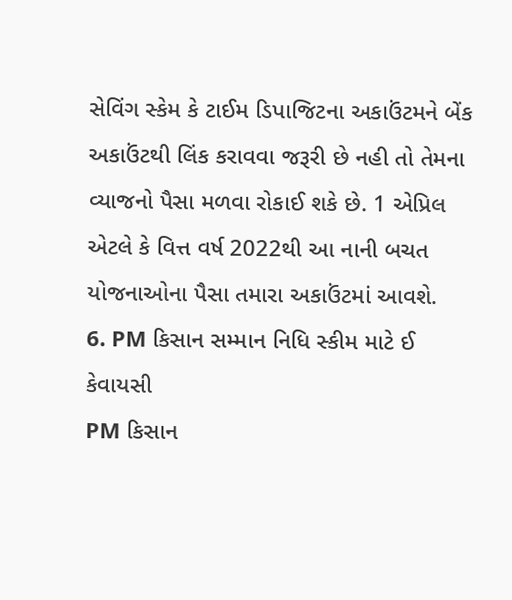સેવિંગ સ્કેમ કે ટાઈમ ડિપાજિટના અકાઉંટમને બેંક અકાઉંટથી લિંક કરાવવા જરૂરી છે નહી તો તેમના વ્યાજનો પૈસા મળવા રોકાઈ શકે છે. 1 એપ્રિલ એટલે કે વિત્ત વર્ષ 2022થી આ નાની બચત યોજનાઓના પૈસા તમારા અકાઉંટમાં આવશે.
6. PM કિસાન સમ્માન નિધિ સ્કીમ માટે ઈ કેવાયસી
PM કિસાન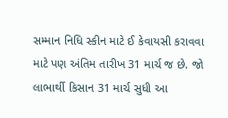સમ્માન નિધિ સ્કીન માટે ઈ કેવાયસી કરાવવા માટે પણ અંતિમ તારીખ 31 માર્ચ જ છે. જો લાભાર્થી કિસાન 31 માર્ચ સુધી આ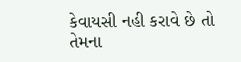કેવાયસી નહી કરાવે છે તો તેમના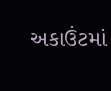અકાઉંટમાં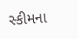સ્કીમના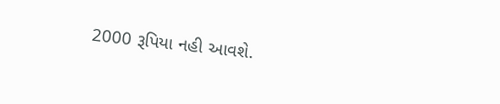2000 રૂપિયા નહી આવશે.